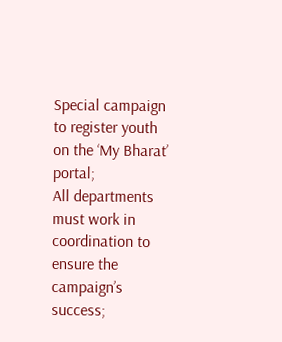Special campaign to register youth on the ‘My Bharat’ portal;
All departments must work in coordination to ensure the campaign’s success;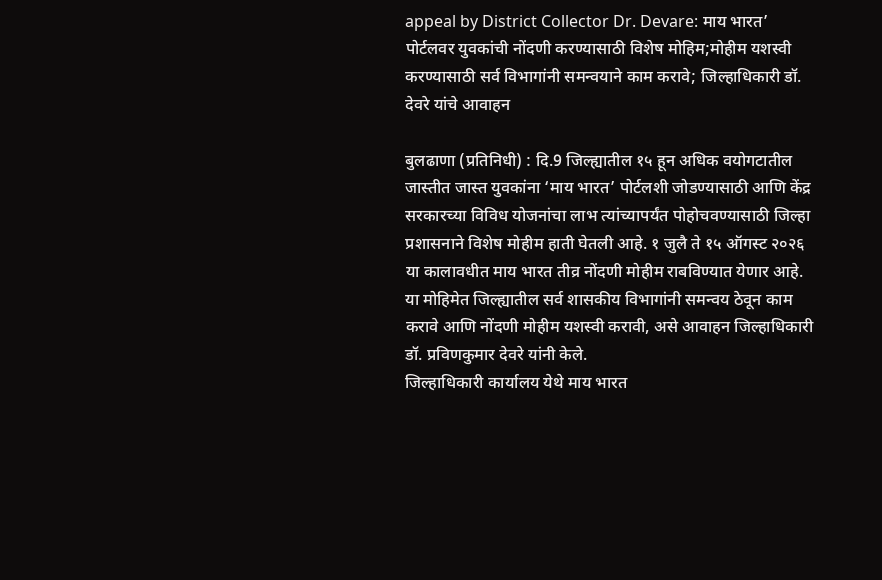appeal by District Collector Dr. Devare: माय भारत’ पोर्टलवर युवकांची नोंदणी करण्यासाठी विशेष मोहिम;मोहीम यशस्वी करण्यासाठी सर्व विभागांनी समन्वयाने काम करावे; जिल्हाधिकारी डॉ. देवरे यांचे आवाहन

बुलढाणा (प्रतिनिधी) : दि.9 जिल्ह्यातील १५ हून अधिक वयोगटातील जास्तीत जास्त युवकांना ‘माय भारत’ पोर्टलशी जोडण्यासाठी आणि केंद्र सरकारच्या विविध योजनांचा लाभ त्यांच्यापर्यंत पोहोचवण्यासाठी जिल्हा प्रशासनाने विशेष मोहीम हाती घेतली आहे. १ जुलै ते १५ ऑगस्ट २०२६ या कालावधीत माय भारत तीव्र नोंदणी मोहीम राबविण्यात येणार आहे. या मोहिमेत जिल्ह्यातील सर्व शासकीय विभागांनी समन्वय ठेवून काम करावे आणि नोंदणी मोहीम यशस्वी करावी, असे आवाहन जिल्हाधिकारी डॉ. प्रविणकुमार देवरे यांनी केले.
जिल्हाधिकारी कार्यालय येथे माय भारत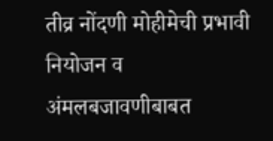तीव्र नोंदणी मोहीमेची प्रभावी नियोजन व अंमलबजावणीबाबत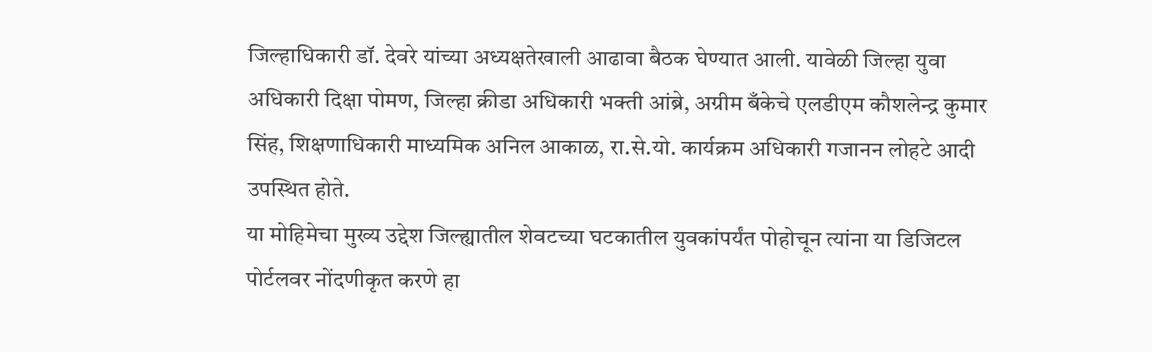जिल्हाधिकारी डॉ. देवरे यांच्या अध्यक्षतेखाली आढावा बैठक घेण्यात आली. यावेळी जिल्हा युवा अधिकारी दिक्षा पोमण, जिल्हा क्रीडा अधिकारी भक्ती आंब्रे, अग्रीम बँकेचे एलडीएम कौशलेन्द्र कुमार सिंह, शिक्षणाधिकारी माध्यमिक अनिल आकाळ, रा.से.यो. कार्यक्रम अधिकारी गजानन लोहटे आदी उपस्थित होते.
या मोहिमेचा मुख्य उद्देश जिल्ह्यातील शेवटच्या घटकातील युवकांपर्यंत पोहोचून त्यांना या डिजिटल पोर्टलवर नोंदणीकृत करणे हा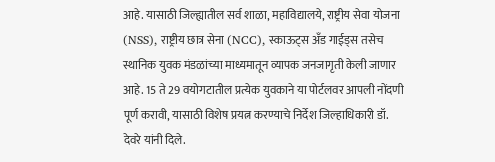आहे. यासाठी जिल्ह्यातील सर्व शाळा, महाविद्यालये, राष्ट्रीय सेवा योजना (NSS), राष्ट्रीय छात्र सेना (NCC), स्काऊट्स अँड गाईड्स तसेच स्थानिक युवक मंडळांच्या माध्यमातून व्यापक जनजागृती केली जाणार आहे. 15 ते 29 वयोगटातील प्रत्येक युवकाने या पोर्टलवर आपली नोंदणी पूर्ण करावी, यासाठी विशेष प्रयत्न करण्याचे निर्देश जिल्हाधिकारी डॉ. देवरे यांनी दिले.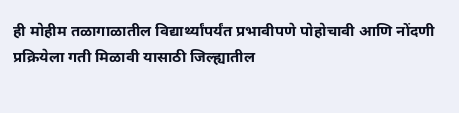ही मोहीम तळागाळातील विद्यार्थ्यांपर्यंत प्रभावीपणे पोहोचावी आणि नोंदणी प्रक्रियेला गती मिळावी यासाठी जिल्ह्यातील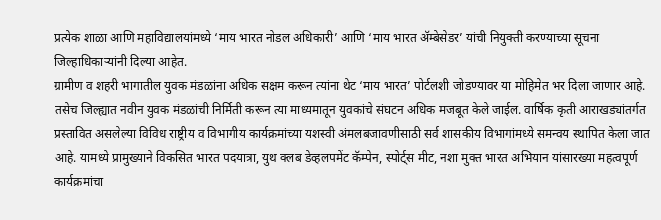प्रत्येक शाळा आणि महाविद्यालयांमध्ये ‘माय भारत नोडल अधिकारी’ आणि ‘माय भारत ॲम्बेसेडर’ यांची नियुक्ती करण्याच्या सूचना जिल्हाधिकाऱ्यांनी दिल्या आहेत.
ग्रामीण व शहरी भागातील युवक मंडळांना अधिक सक्षम करून त्यांना थेट ‘माय भारत’ पोर्टलशी जोडण्यावर या मोहिमेत भर दिला जाणार आहे. तसेच जिल्ह्यात नवीन युवक मंडळांची निर्मिती करून त्या माध्यमातून युवकांचे संघटन अधिक मजबूत केले जाईल. वार्षिक कृती आराखड्यांतर्गत प्रस्तावित असलेल्या विविध राष्ट्रीय व विभागीय कार्यक्रमांच्या यशस्वी अंमलबजावणीसाठी सर्व शासकीय विभागांमध्ये समन्वय स्थापित केला जात आहे. यामध्ये प्रामुख्याने विकसित भारत पदयात्रा, युथ क्लब डेव्हलपमेंट कॅम्पेन, स्पोर्ट्स मीट, नशा मुक्त भारत अभियान यांसारख्या महत्वपूर्ण कार्यक्रमांचा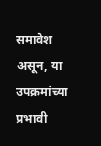समावेश असून, या उपक्रमांच्या प्रभावी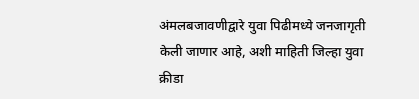अंमलबजावणीद्वारे युवा पिढीमध्ये जनजागृती केली जाणार आहे, अशी माहिती जिल्हा युवा क्रीडा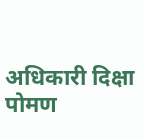अधिकारी दिक्षा पोमण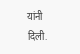यांनी दिली.